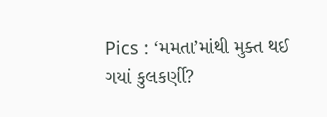Pics : ‘મમતા’માંથી મુક્ત થઈ ગયાં કુલકર્ણી?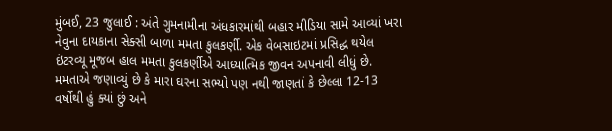મુંબઈ, 23 જુલાઈ : અંતે ગુમનામીના અંધકારમાંથી બહાર મીડિયા સામે આવ્યાં ખરા નેવુના દાયકાના સેક્સી બાળા મમતા કુલકર્ણી. એક વેબસાઇટમાં પ્રસિદ્ધ થયેલ ઇંટરવ્યૂ મૂજબ હાલ મમતા કુલકર્ણીએ આધ્યાત્મિક જીવન અપનાવી લીધું છે. મમતાએ જણાવ્યું છે કે મારા ઘરના સભ્યો પણ નથી જાણતાં કે છેલ્લા 12-13 વર્ષોથી હું ક્યાં છું અને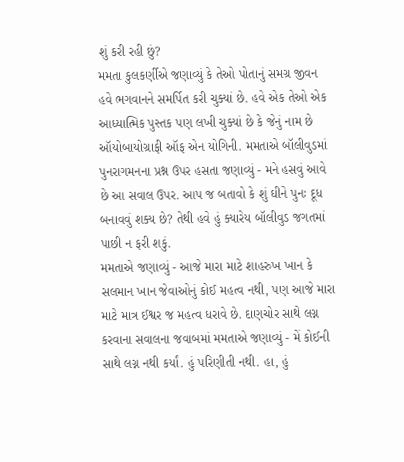શું કરી રહી છું?
મમતા કુલકર્ણીએ જણાવ્યું કે તેઓ પોતાનું સમગ્ર જીવન હવે ભગવાનને સમર્પિત કરી ચુક્યાં છે. હવે એક તેઓ એક આધ્યાત્મિક પુસ્તક પણ લખી ચુક્યાં છે કે જેનું નામ છે ઑયોબાયોગ્રાફી ઑફ એન યોગિની. મમતાએ બૉલીવુડમાં પુનરાગમનના પ્રશ્ન ઉપર હસતા જણાવ્યું - મને હસવું આવે છે આ સવાલ ઉપર. આપ જ બતાવો કે શું ઘીને પુનઃ દૂધ બનાવવું શક્ય છે? તેથી હવે હું ક્યારેય બૉલીવુડ જગતમાં પાછી ન ફરી શકું.
મમતાએ જણાવ્યું - આજે મારા માટે શાહરુખ ખાન કે સલમાન ખાન જેવાઓનું કોઈ મહત્વ નથી, પણ આજે મારા માટે માત્ર ઈશ્વર જ મહત્વ ધરાવે છે. દાણચોર સાથે લગ્ન કરવાના સવાલના જવાબમાં મમતાએ જણાવ્યું - મેં કોઈની સાથે લગ્ન નથી કર્યાં. હું પરિણીતી નથી. હા, હું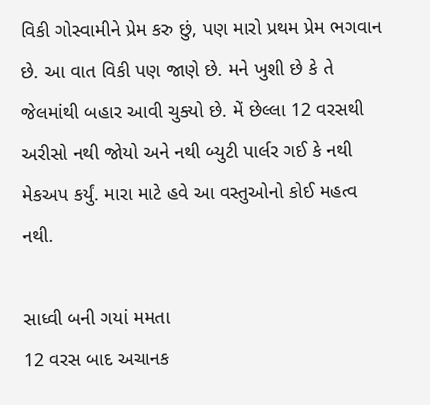વિકી ગોસ્વામીને પ્રેમ કરુ છું, પણ મારો પ્રથમ પ્રેમ ભગવાન છે. આ વાત વિકી પણ જાણે છે. મને ખુશી છે કે તે જેલમાંથી બહાર આવી ચુક્યો છે. મેં છેલ્લા 12 વરસથી અરીસો નથી જોયો અને નથી બ્યુટી પાર્લર ગઈ કે નથી મેકઅપ કર્યું. મારા માટે હવે આ વસ્તુઓનો કોઈ મહત્વ નથી.

સાધ્વી બની ગયાં મમતા
12 વરસ બાદ અચાનક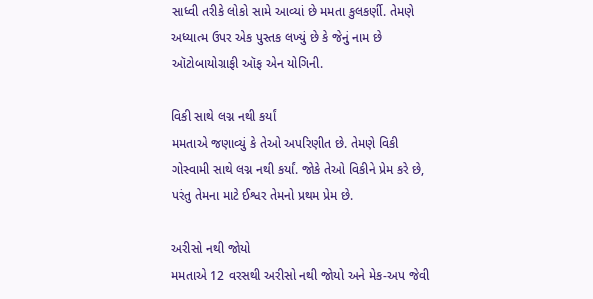સાધ્વી તરીકે લોકો સામે આવ્યાં છે મમતા કુલકર્ણી. તેમણે અધ્યાત્મ ઉપર એક પુસ્તક લખ્યું છે કે જેનું નામ છે ઑટોબાયોગ્રાફી ઑફ એન યોગિની.

વિકી સાથે લગ્ન નથી કર્યાં
મમતાએ જણાવ્યું કે તેઓ અપરિણીત છે. તેમણે વિકી ગોસ્વામી સાથે લગ્ન નથી કર્યાં. જોકે તેઓ વિકીને પ્રેમ કરે છે, પરંતુ તેમના માટે ઈશ્વર તેમનો પ્રથમ પ્રેમ છે.

અરીસો નથી જોયો
મમતાએ 12 વરસથી અરીસો નથી જોયો અને મેક-અપ જેવી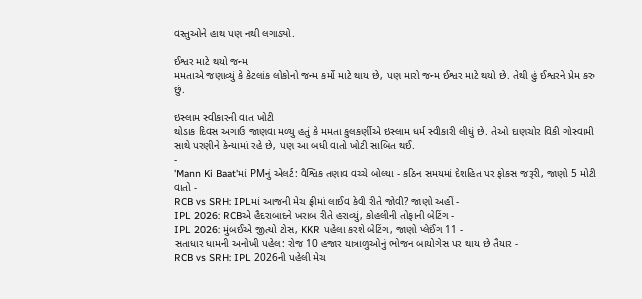વસ્તુઓને હાથ પણ નથી લગાડ્યો.

ઈશ્વર માટે થયો જન્મ
મમતાએ જણાવ્યું કે કેટલાંક લોકોનો જન્મ કર્મો માટે થાય છે, પણ મારો જન્મ ઈશ્વર માટે થયો છે. તેથી હું ઈશ્વરને પ્રેમ કરુ છું.

ઇસ્લામ સ્વીકારની વાત ખોટી
થોડાક દિવસ અગાઉ જાણવા મળ્યુ હતું કે મમતા કુલકર્ણીએ ઇસ્લામ ધર્મ સ્વીકારી લીધું છે. તેઓ દાણચોર વિકી ગોસ્વામી સાથે પરણીને કેન્યામાં રહે છે, પણ આ બધી વાતો ખોટી સાબિત થઈ.
-
'Mann Ki Baat'માં PMનું એલર્ટ: વૈશ્વિક તણાવ વચ્ચે બોલ્યા - કઠિન સમયમાં દેશહિત પર ફોકસ જરૂરી, જાણો 5 મોટી વાતો -
RCB vs SRH: IPLમાં આજની મેચ ફ્રીમાં લાઈવ કેવી રીતે જોવી? જાણો અહીં -
IPL 2026: RCBએ હૈદરાબાદને ખરાબ રીતે હરાવ્યું, કોહલીની તોફાની બેટિંગ -
IPL 2026: મુંબઈએ જીત્યો ટોસ, KKR પહેલા કરશે બેટિંગ, જાણો પ્લેઈંગ 11 -
સતાધાર ધામની અનોખી પહેલ: રોજ 10 હજાર યાત્રાળુઓનું ભોજન બાયોગેસ પર થાય છે તૈયાર -
RCB vs SRH: IPL 2026ની પહેલી મેચ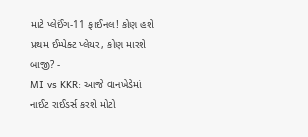માટે પ્લેઈંગ-11 ફાઈનલ! કોણ હશે પ્રથમ ઈમ્પેક્ટ પ્લેયર, કોણ મારશે બાજી? -
MI vs KKR: આજે વાનખેડેમાં નાઈટ રાઈડર્સ કરશે મોટો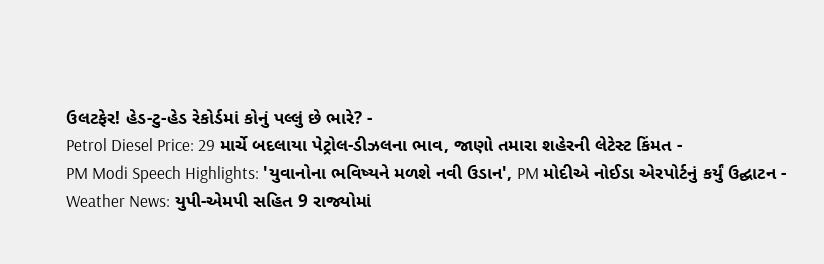ઉલટફેર! હેડ-ટુ-હેડ રેકોર્ડમાં કોનું પલ્લું છે ભારે? -
Petrol Diesel Price: 29 માર્ચે બદલાયા પેટ્રોલ-ડીઝલના ભાવ, જાણો તમારા શહેરની લેટેસ્ટ કિંમત -
PM Modi Speech Highlights: 'યુવાનોના ભવિષ્યને મળશે નવી ઉડાન', PM મોદીએ નોઈડા એરપોર્ટનું કર્યું ઉદ્ઘાટન -
Weather News: યુપી-એમપી સહિત 9 રાજ્યોમાં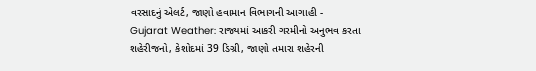વરસાદનું એલર્ટ, જાણો હવામાન વિભાગની આગાહી -
Gujarat Weather: રાજ્યમાં આકરી ગરમીનો અનુભવ કરતા શહેરીજનો, કેશોદમાં 39 ડિગ્રી, જાણો તમારા શહેરની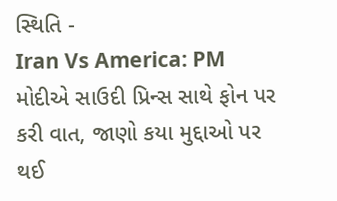સ્થિતિ -
Iran Vs America: PM મોદીએ સાઉદી પ્રિન્સ સાથે ફોન પર કરી વાત, જાણો કયા મુદ્દાઓ પર થઈ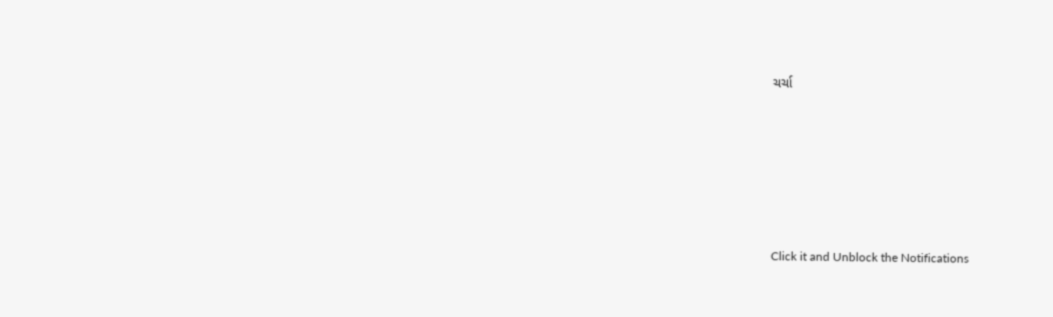ચર્ચા






Click it and Unblock the Notifications